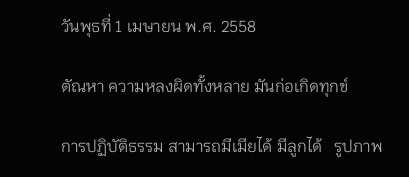วันพุธที่ 1 เมษายน พ.ศ. 2558

ตัณหา ความหลงผิดทั้งหลาย มันก่อเกิดทุกข์

การปฏิบัติธรรม สามารถมีเมียได้ มีลูกได้   รูปภาพ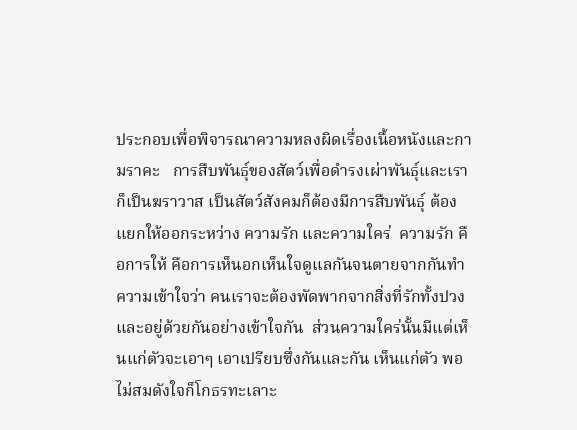ประกอบเพื่อพิจารณาความหลงผิดเรื่องเนื้อหนังและกามราคะ   การสืบพันธ์ุของสัตว์เพื่อดำรงเผ่าพันธุ์และเราก็เป็นฆราวาส เป็นสัตว์สังคมก็ต้องมีการสืบพันธ์ุ ต้องแยกให้ออกระหว่าง ความรัก และความใคร่  ความรัก คือการให้ คือการเห็นอกเห็นใจดูแลกันจนตายจากกันทำความเข้าใจว่า คนเราจะต้องพัดพากจากสิ่งที่รักทั้งปวงและอยู่ด้วยกันอย่างเข้าใจกัน  ส่วนความใคร่นั้นมีแต่เห็นแก่ตัวจะเอาๆ เอาเปรียบซึ่งกันและกัน เห็นแก่ตัว พอไม่สมดังใจก็โกธรทะเลาะ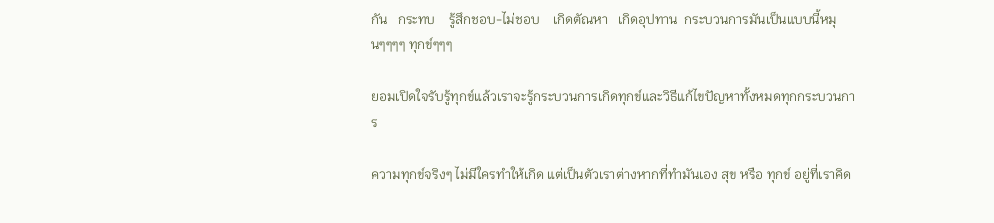กัน   กระทบ    รู้สึกชอบ-ไม่ชอบ    เกิดตัณหา   เกิดอุปทาน  กระบวนการมันเป็นแบบนี้หมุนๆๆๆๆ ทุกข์ๆๆๆ

ยอมเปิดใจรับรู้ทุกข์แล้วเราจะรู้กระบวนการเกิดทุกข์และวิธีแก้ไขปัญหาทั้งหมดทุกกระบวนการ

ความทุกข์จริงๆ ไม่มีใครทำให้เกิด แต่เป็นตัวเราต่างหากที่ทำมันเอง สุข หรือ ทุกข์ อยู่ที่เราคิด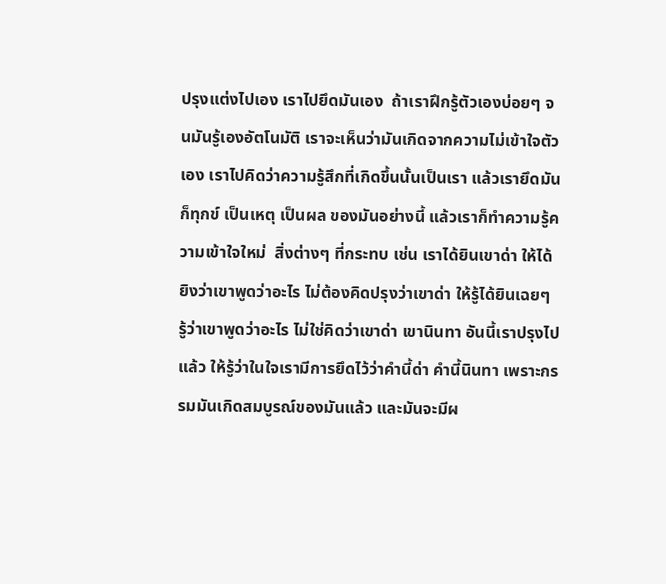ปรุงแต่งไปเอง เราไปยึดมันเอง  ถ้าเราฝึกรู้ตัวเองบ่อยๆ จนมันรู้เองอัตโนมัติ เราจะเห็นว่ามันเกิดจากความไม่เข้าใจตัวเอง เราไปคิดว่าความรู้สึกที่เกิดขึ้นนั้นเป็นเรา แล้วเรายึดมันก็ทุกข์ เป็นเหตุ เป็นผล ของมันอย่างนี้ แล้วเราก็ทำความรู้ความเข้าใจใหม่  สิ่งต่างๆ ที่กระทบ เช่น เราได้ยินเขาด่า ให้ได้ยิงว่าเขาพูดว่าอะไร ไม่ต้องคิดปรุงว่าเขาด่า ให้รู้ได้ยินเฉยๆ รู้ว่าเขาพูดว่าอะไร ไม่ใช่คิดว่าเขาด่า เขานินทา อันนี้เราปรุงไปแล้ว ให้รู้ว่าในใจเรามีการยึดไว้ว่าคำนี้ด่า คำนี้นินทา เพราะกรรมมันเกิดสมบูรณ์ของมันแล้ว และมันจะมีผ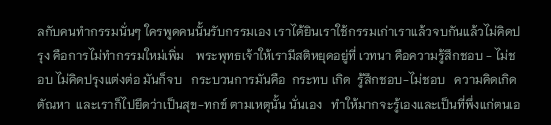ลกับคนทำกรรมนั่นๆ ใครพูดคนนั้นรับกรรมเอง เราได้ยินเราใช้กรรมเก่าเราแล้วจบกันแล้วไม่คิดปรุง คือการไม่ทำกรรมใหม่เพิ่ม    พระพุทธเจ้าให้เรามีสติหยุดอยู่ที่ เวทนา คือความรู้สึกชอบ - ไม่ชอบ ไม่คิดปรุงแต่งต่อ มันก็จบ   กระบวนการมันคือ  กระทบ เกิด  รู้สึกชอบ-ไม่ชอบ   ความคิดเกิด ตัณหา  และเราก็ไปยึดว่าเป็นสุข-ทกข์ ตามเหตุนั้น นั่นเอง   ทำให้มากจะรู้เองและเป็นที่พึ่งแก่ตนเอ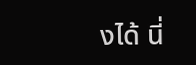งได้ นี่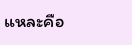แหละคือ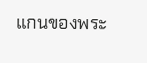แกนของพระ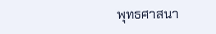พุทธศาสนา